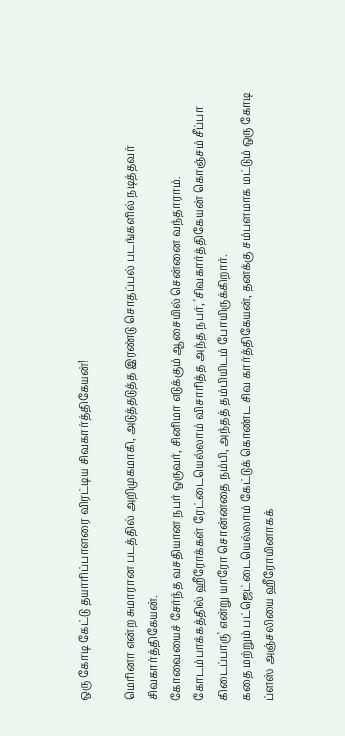ஒரு கோடி கேட்டு தயாரிப்பாளரை விரட்டிய சிவகார்த்திகேயன்!

மெரினா என்ற சுமாரான படத்தில் அறிமுகமாகி, அடுத்தடுத்த இரண்டு சொதப்பல் படங்களில் நடித்தவர் சிவகார்த்திகேயன்.
கோவையைச் சேர்ந்த வசதியான நபர் ஒருவர், சினிமா எடுக்கும் ஆசையில் சென்னை வந்தாராம்.
கோடம்பாக்கத்தில் ஹீரோக்கள் ரேட்டையெல்லாம் விசாரித்த அந்த நபர், 'சிவகார்த்திகேயன் கொஞ்சம் சீப்பா கிடைப்பாரு' என்று யாரோ சொன்னதை நம்பி, அந்தத் தம்பியிடம் போயிருக்கிறார்.
கதை மற்றும் பட்ஜெட்டையெல்லாம் கேட்டுக் கொண்ட சிவ கார்த்திகேயன், தனக்கு சம்பளமாக மட்டும் ஒரு கோடி ப்ளஸ் அஞ்சலியை ஹீரோயினாகக்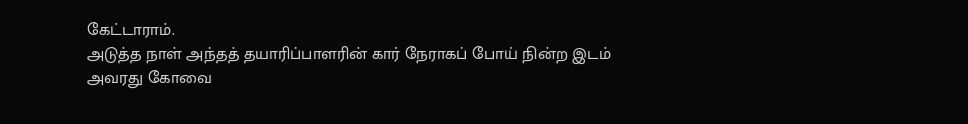கேட்டாராம்.
அடுத்த நாள் அந்தத் தயாரிப்பாளரின் கார் நேராகப் போய் நின்ற இடம் அவரது கோவை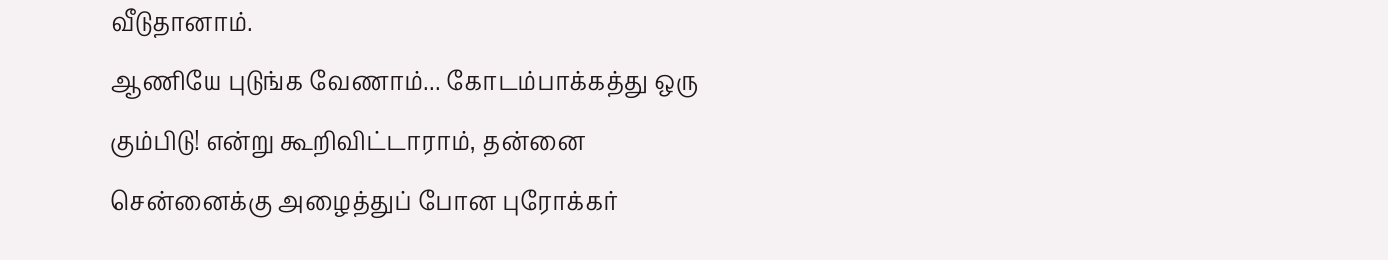வீடுதானாம்.
ஆணியே புடுங்க வேணாம்... கோடம்பாக்கத்து ஒரு கும்பிடு! என்று கூறிவிட்டாராம், தன்னை சென்னைக்கு அழைத்துப் போன புரோக்கர்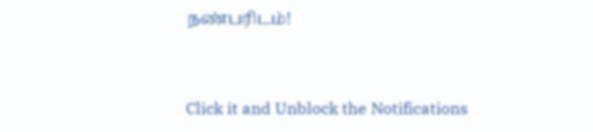நண்பரிடம்!


Click it and Unblock the Notifications